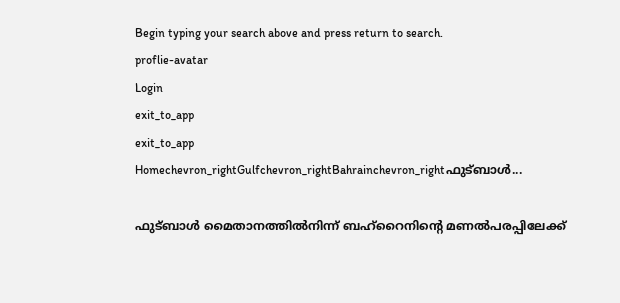Begin typing your search above and press return to search.
proflie-avatar
Login
exit_to_app
exit_to_app
Homechevron_rightGulfchevron_rightBahrainchevron_rightഫുട്ബാൾ...

ഫുട്ബാൾ മൈതാനത്തിൽനിന്ന് ബഹ്റൈനിന്റെ മണൽപരപ്പിലേക്ക്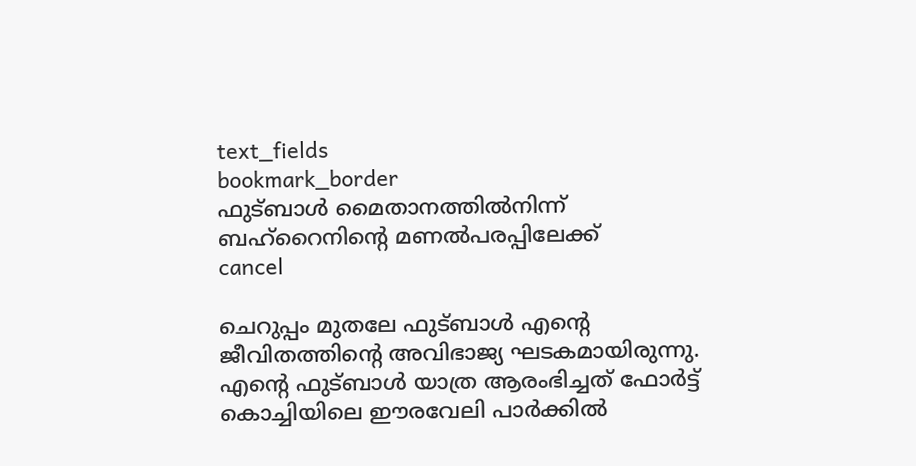text_fields
bookmark_border
ഫുട്ബാൾ മൈതാനത്തിൽനിന്ന് ബഹ്റൈനിന്റെ മണൽപരപ്പിലേക്ക്
cancel

ചെറുപ്പം മുതലേ ഫുട്ബാൾ എന്റെ ജീവിതത്തിന്റെ അവിഭാജ്യ ഘടകമായിരുന്നു. എന്റെ ഫുട്ബാൾ യാത്ര ആരംഭിച്ചത് ഫോർട്ട് കൊച്ചിയിലെ ഈരവേലി പാർക്കിൽ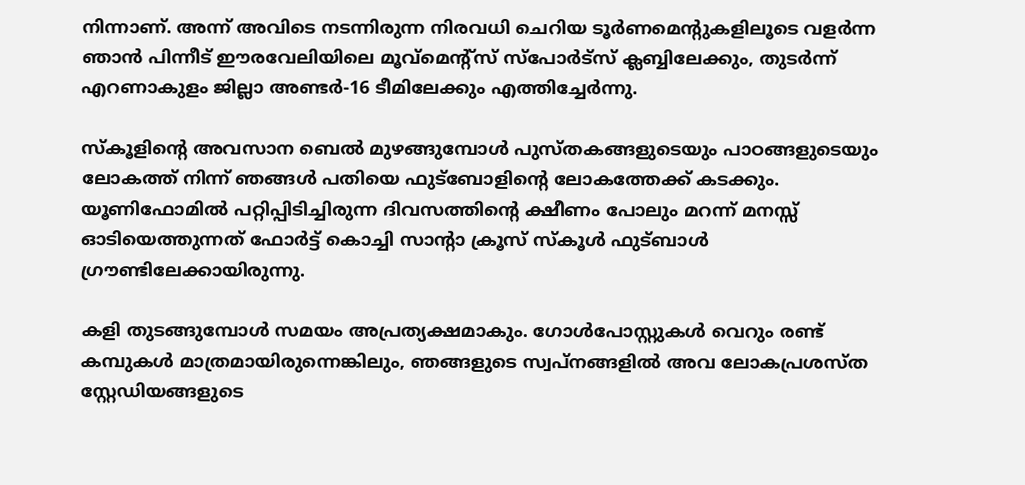നിന്നാണ്. അന്ന് അവിടെ നടന്നിരുന്ന നിരവധി ചെറിയ ടൂർണമെന്റുകളിലൂടെ വളർന്ന ഞാൻ പിന്നീട് ഈരവേലിയിലെ മൂവ്മെന്റ്സ് സ്പോർട്സ് ക്ലബ്ബിലേക്കും, തുടർന്ന് എറണാകുളം ജില്ലാ അണ്ടർ-16 ടീമിലേക്കും എത്തിച്ചേർന്നു.

സ്കൂളിന്റെ അവസാന ബെൽ മുഴങ്ങുമ്പോൾ പുസ്തകങ്ങളുടെയും പാഠങ്ങളുടെയും ലോകത്ത് നിന്ന് ഞങ്ങൾ പതിയെ ഫുട്ബോളിന്റെ ലോകത്തേക്ക് കടക്കും. യൂണിഫോമിൽ പറ്റിപ്പിടിച്ചിരുന്ന ദിവസത്തിന്റെ ക്ഷീണം പോലും മറന്ന് മനസ്സ് ഓടിയെത്തുന്നത് ഫോർട്ട് കൊച്ചി സാന്റാ ക്രൂസ് സ്കൂൾ ഫുട്ബാൾ ഗ്രൗണ്ടിലേക്കായിരുന്നു.

കളി തുടങ്ങുമ്പോൾ സമയം അപ്രത്യക്ഷമാകും. ഗോൾപോസ്റ്റുകൾ വെറും രണ്ട് കമ്പുകൾ മാത്രമായിരുന്നെങ്കിലും, ഞങ്ങളുടെ സ്വപ്നങ്ങളിൽ അവ ലോകപ്രശസ്ത സ്റ്റേഡിയങ്ങളുടെ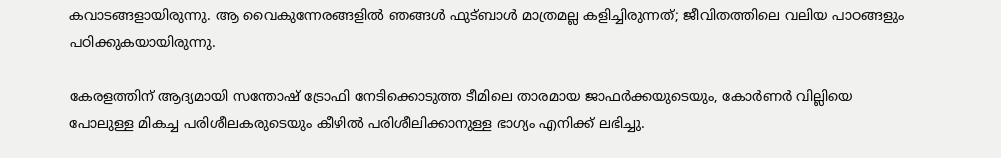കവാടങ്ങളായിരുന്നു. ആ വൈകുന്നേരങ്ങളിൽ ഞങ്ങൾ ഫുട്ബാൾ മാത്രമല്ല കളിച്ചിരുന്നത്; ജീവിതത്തിലെ വലിയ പാഠങ്ങളും പഠിക്കുകയായിരുന്നു.

കേരളത്തിന് ആദ്യമായി സന്തോഷ് ട്രോഫി നേടിക്കൊടുത്ത ടീമിലെ താരമായ ജാഫർക്കയുടെയും, കോർണർ വില്ലിയെ പോലുള്ള മികച്ച പരിശീലകരുടെയും കീഴിൽ പരിശീലിക്കാനുള്ള ഭാഗ്യം എനിക്ക് ലഭിച്ചു.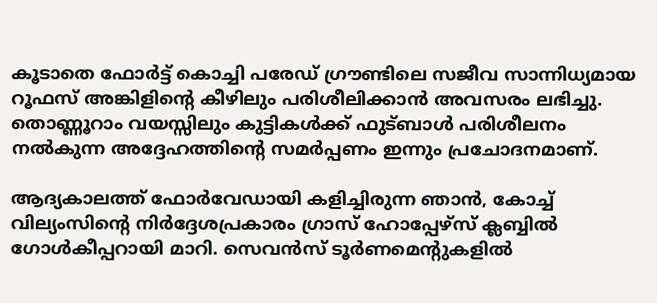കൂടാതെ ഫോർട്ട് കൊച്ചി പരേഡ് ഗ്രൗണ്ടിലെ സജീവ സാന്നിധ്യമായ റൂഫസ് അങ്കിളിന്റെ കീഴിലും പരിശീലിക്കാൻ അവസരം ലഭിച്ചു. തൊണ്ണൂറാം വയസ്സിലും കുട്ടികൾക്ക് ഫുട്ബാൾ പരിശീലനം നൽകുന്ന അദ്ദേഹത്തിന്റെ സമർപ്പണം ഇന്നും പ്രചോദനമാണ്.

ആദ്യകാലത്ത് ഫോർവേഡായി കളിച്ചിരുന്ന ഞാൻ, കോച്ച് വില്യംസിന്റെ നിർദ്ദേശപ്രകാരം ഗ്രാസ് ഹോപ്പേഴ്സ് ക്ലബ്ബിൽ ഗോൾകീപ്പറായി മാറി. സെവൻസ് ടൂർണമെന്റുകളിൽ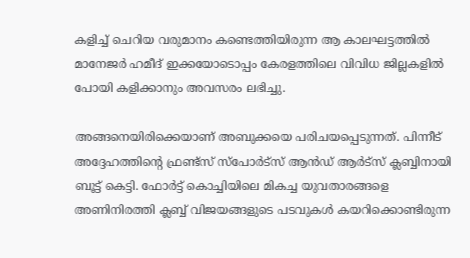കളിച്ച് ചെറിയ വരുമാനം കണ്ടെത്തിയിരുന്ന ആ കാലഘട്ടത്തിൽ മാനേജർ ഹമീദ് ഇക്കയോടൊപ്പം കേരളത്തിലെ വിവിധ ജില്ലകളിൽ പോയി കളിക്കാനും അവസരം ലഭിച്ചു.

അങ്ങനെയിരിക്കെയാണ് അബുക്കയെ പരിചയപ്പെടുന്നത്. പിന്നീട് അദ്ദേഹത്തിന്റെ ഫ്രണ്ട്സ് സ്പോർട്സ് ആൻഡ് ആർട്സ് ക്ലബ്ബിനായി ബൂട്ട് കെട്ടി. ഫോർട്ട് കൊച്ചിയിലെ മികച്ച യുവതാരങ്ങളെ അണിനിരത്തി ക്ലബ്ബ് വിജയങ്ങളുടെ പടവുകൾ കയറിക്കൊണ്ടിരുന്ന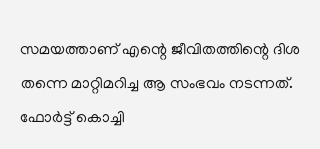സമയത്താണ് എന്റെ ജീവിതത്തിന്റെ ദിശ തന്നെ മാറ്റിമറിച്ച ആ സംഭവം നടന്നത്. ഫോർട്ട് കൊച്ചി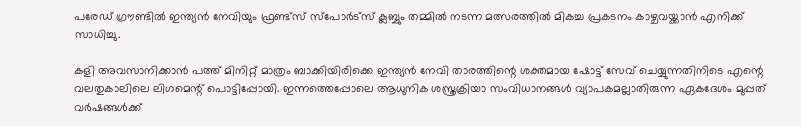പരേഡ് ഗ്രൗണ്ടിൽ ഇന്ത്യൻ നേവിയും ഫ്രണ്ട്സ് സ്പോർട്സ് ക്ലബ്ബും തമ്മിൽ നടന്ന മത്സരത്തിൽ മികച്ച പ്രകടനം കാഴ്ചവയ്ക്കാൻ എനിക്ക് സാധിച്ചു.

കളി അവസാനിക്കാൻ പത്ത് മിനിറ്റ് മാത്രം ബാക്കിയിരിക്കെ ഇന്ത്യൻ നേവി താരത്തിന്റെ ശക്തമായ ഷോട്ട് സേവ് ചെയ്യുന്നതിനിടെ എന്റെ വലതുകാലിലെ ലിഗമെന്റ് പൊട്ടിപ്പോയി. ഇന്നത്തെപ്പോലെ ആധുനിക ശസ്ത്രക്രിയാ സംവിധാനങ്ങൾ വ്യാപകമല്ലാതിരുന്ന ഏകദേശം മുപ്പത് വർഷങ്ങൾക്ക്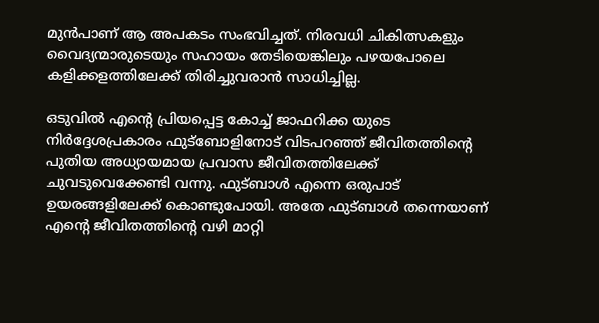മുൻപാണ് ആ അപകടം സംഭവിച്ചത്. നിരവധി ചികിത്സകളും വൈദ്യന്മാരുടെയും സഹായം തേടിയെങ്കിലും പഴയപോലെ കളിക്കളത്തിലേക്ക് തിരിച്ചുവരാൻ സാധിച്ചില്ല.

ഒടുവിൽ എന്റെ പ്രിയപ്പെട്ട കോച്ച് ജാഫറിക്ക യുടെ നിർദ്ദേശപ്രകാരം ഫുട്ബോളിനോട് വിടപറഞ്ഞ് ജീവിതത്തിന്റെ പുതിയ അധ്യായമായ പ്രവാസ ജീവിതത്തിലേക്ക് ചുവടുവെക്കേണ്ടി വന്നു. ഫുട്ബാൾ എന്നെ ഒരുപാട് ഉയരങ്ങളിലേക്ക് കൊണ്ടുപോയി. അതേ ഫുട്ബാൾ തന്നെയാണ് എന്റെ ജീവിതത്തിന്റെ വഴി മാറ്റി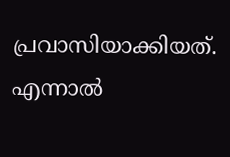പ്രവാസിയാക്കിയത്. എന്നാൽ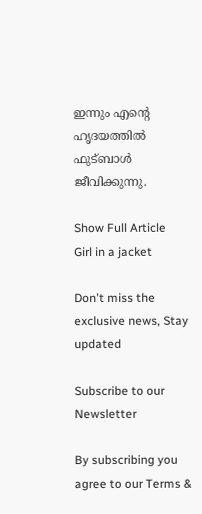ഇന്നും എന്റെ ഹൃദയത്തിൽ ഫുട്ബാൾ ജീവിക്കുന്നു.

Show Full Article
Girl in a jacket

Don't miss the exclusive news, Stay updated

Subscribe to our Newsletter

By subscribing you agree to our Terms &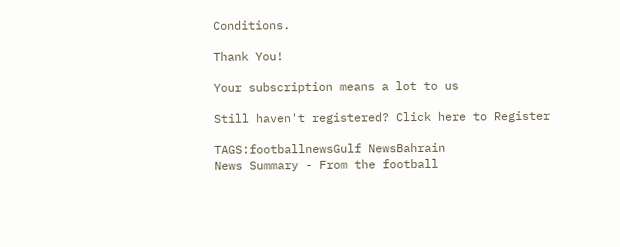Conditions.

Thank You!

Your subscription means a lot to us

Still haven't registered? Click here to Register

TAGS:footballnewsGulf NewsBahrain
News Summary - From the football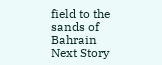field to the sands of Bahrain
Next Story